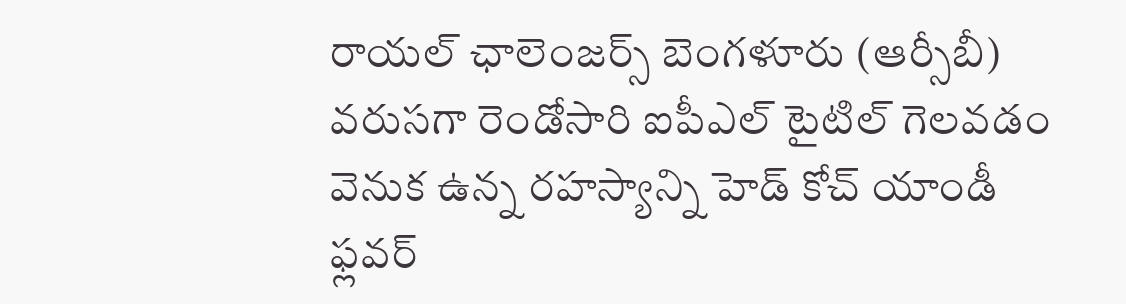రాయల్ ఛాలెంజర్స్ బెంగళూరు (ఆర్సీబీ) వరుసగా రెండోసారి ఐపీఎల్ టైటిల్ గెలవడం వెనుక ఉన్న రహస్యాన్ని హెడ్ కోచ్ యాండీ ఫ్లవర్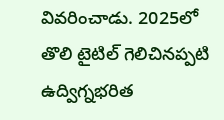వివరించాడు. 2025లో తొలి టైటిల్ గెలిచినప్పటి ఉద్విగ్నభరిత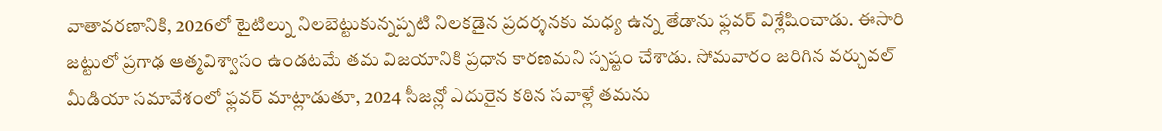వాతావరణానికి, 2026లో టైటిల్ను నిలబెట్టుకున్నప్పటి నిలకడైన ప్రదర్శనకు మధ్య ఉన్న తేడాను ఫ్లవర్ విశ్లేషించాడు. ఈసారి జట్టులో ప్రగాఢ ఆత్మవిశ్వాసం ఉండటమే తమ విజయానికి ప్రధాన కారణమని స్పష్టం చేశాడు. సోమవారం జరిగిన వర్చువల్ మీడియా సమావేశంలో ఫ్లవర్ మాట్లాడుతూ, 2024 సీజన్లో ఎదురైన కఠిన సవాళ్లే తమను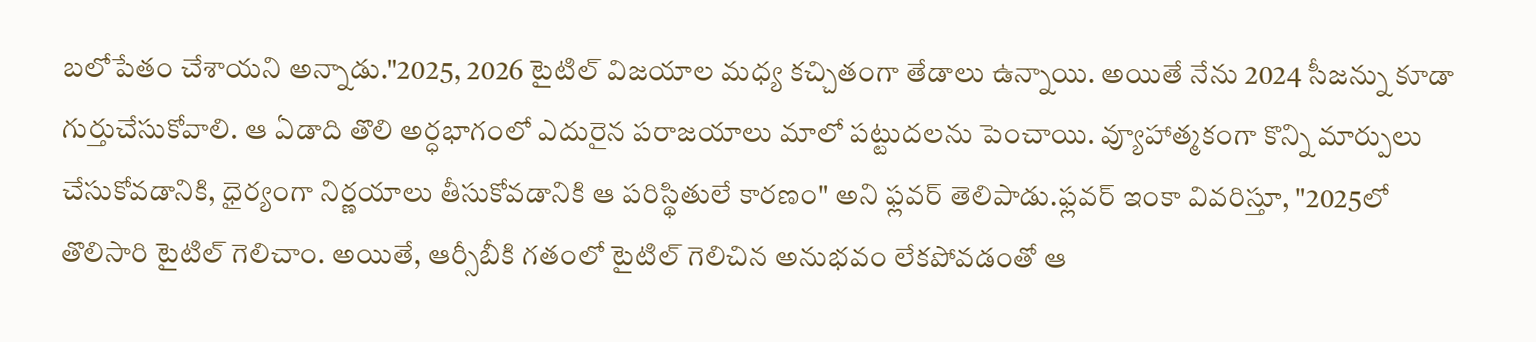బలోపేతం చేశాయని అన్నాడు."2025, 2026 టైటిల్ విజయాల మధ్య కచ్చితంగా తేడాలు ఉన్నాయి. అయితే నేను 2024 సీజన్ను కూడా గుర్తుచేసుకోవాలి. ఆ ఏడాది తొలి అర్ధభాగంలో ఎదురైన పరాజయాలు మాలో పట్టుదలను పెంచాయి. వ్యూహాత్మకంగా కొన్ని మార్పులు చేసుకోవడానికి, ధైర్యంగా నిర్ణయాలు తీసుకోవడానికి ఆ పరిస్థితులే కారణం" అని ఫ్లవర్ తెలిపాడు.ఫ్లవర్ ఇంకా వివరిస్తూ, "2025లో తొలిసారి టైటిల్ గెలిచాం. అయితే, ఆర్సీబీకి గతంలో టైటిల్ గెలిచిన అనుభవం లేకపోవడంతో ఆ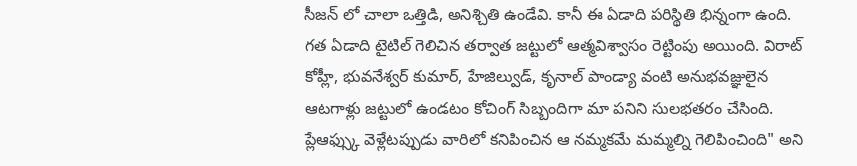సీజన్ లో చాలా ఒత్తిడి, అనిశ్చితి ఉండేవి. కానీ ఈ ఏడాది పరిస్థితి భిన్నంగా ఉంది. గత ఏడాది టైటిల్ గెలిచిన తర్వాత జట్టులో ఆత్మవిశ్వాసం రెట్టింపు అయింది. విరాట్ కోహ్లీ, భువనేశ్వర్ కుమార్, హేజిల్వుడ్, కృనాల్ పాండ్యా వంటి అనుభవజ్ఞులైన ఆటగాళ్లు జట్టులో ఉండటం కోచింగ్ సిబ్బందిగా మా పనిని సులభతరం చేసింది. ప్లేఆఫ్స్కు వెళ్లేటప్పుడు వారిలో కనిపించిన ఆ నమ్మకమే మమ్మల్ని గెలిపించింది" అని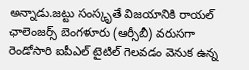అన్నాడు.జట్టు సంస్కృతే విజయానికి రాయల్ ఛాలెంజర్స్ బెంగళూరు (ఆర్సీబీ) వరుసగా రెండోసారి ఐపీఎల్ టైటిల్ గెలవడం వెనుక ఉన్న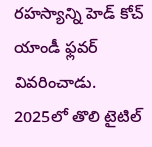రహస్యాన్ని హెడ్ కోచ్ యాండీ ఫ్లవర్ వివరించాడు. 2025లో తొలి టైటిల్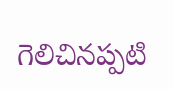గెలిచినప్పటి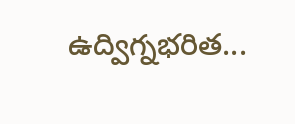ఉద్విగ్నభరిత...